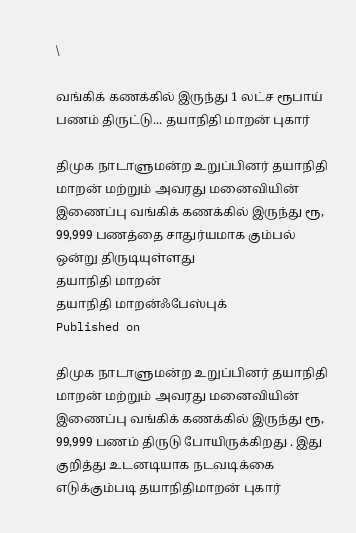\

வங்கிக் கணக்கில் இருந்து 1 லட்ச ரூபாய் பணம் திருட்டு... தயாநிதி மாறன் புகார்

திமுக நாடாளுமன்ற உறுப்பினர் தயாநிதி மாறன் மற்றும் அவரது மனைவியின் இணைப்பு வங்கிக் கணக்கில் இருந்து ரூ, 99,999 பணத்தை சாதுர்யமாக கும்பல் ஒன்று திருடியுள்ளது
தயாநிதி மாறன்
தயாநிதி மாறன்ஃபேஸ்புக்
Published on

திமுக நாடாளுமன்ற உறுப்பினர் தயாநிதி மாறன் மற்றும் அவரது மனைவியின் இணைப்பு வங்கிக் கணக்கில் இருந்து ரூ, 99,999 பணம் திருடு போயிருக்கிறது . இது குறித்து உடனடியாக நடவடிக்கை எடுக்கும்படி தயாநிதிமாறன் புகார்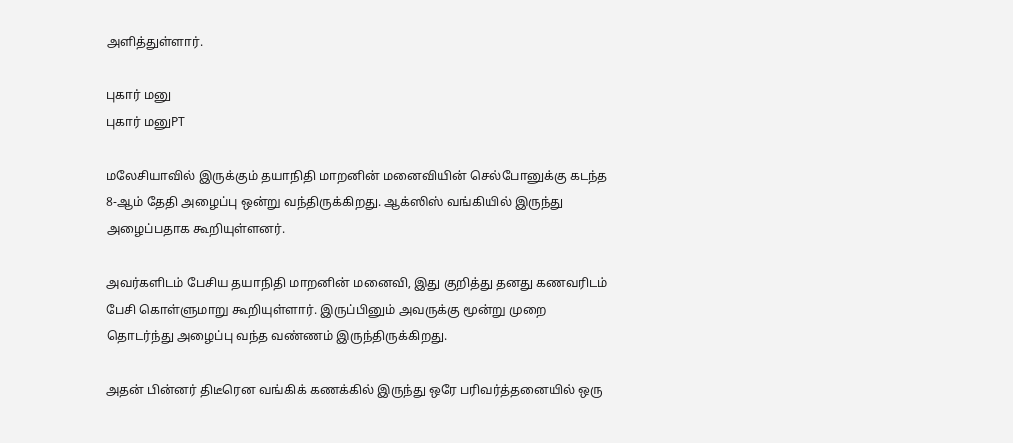அளித்துள்ளார்.

புகார் மனு
புகார் மனுPT

மலேசியாவில் இருக்கும் தயாநிதி மாறனின் மனைவியின் செல்போனுக்கு கடந்த 8-ஆம் தேதி அழைப்பு ஒன்று வந்திருக்கிறது. ஆக்ஸிஸ் வங்கியில் இருந்து அழைப்பதாக கூறியுள்ளனர்.

அவர்களிடம் பேசிய தயாநிதி மாறனின் மனைவி, இது குறித்து தனது கணவரிடம் பேசி கொள்ளுமாறு கூறியுள்ளார். இருப்பினும் அவருக்கு மூன்று முறை தொடர்ந்து அழைப்பு வந்த வண்ணம் இருந்திருக்கிறது.

அதன் பின்னர் திடீரென வங்கிக் கணக்கில் இருந்து ஒரே பரிவர்த்தனையில் ஒரு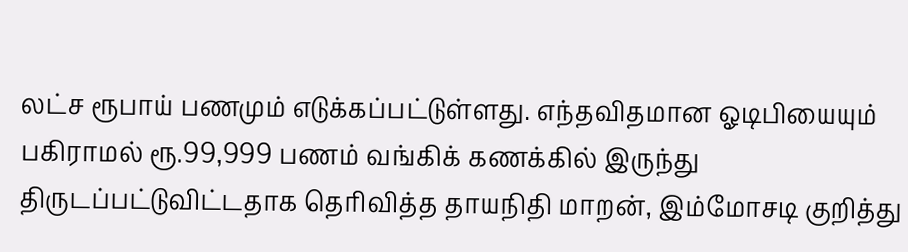லட்ச ரூபாய் பணமும் எடுக்கப்பட்டுள்ளது. எந்தவிதமான ஓடிபியையும் பகிராமல் ரூ.99,999 பணம் வங்கிக் கணக்கில் இருந்து திருடப்பட்டுவிட்டதாக தெரிவித்த தாயநிதி மாறன், இம்மோசடி குறித்து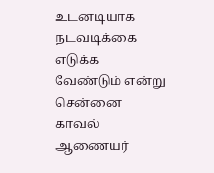உடனடியாக நடவடிக்கை எடுக்க வேண்டும் என்று சென்னை காவல் ஆணையர்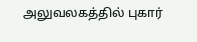அலுவலகத்தில் புகார்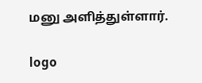மனு அளித்துள்ளார்.

logo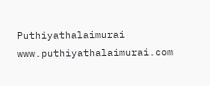Puthiyathalaimurai
www.puthiyathalaimurai.com